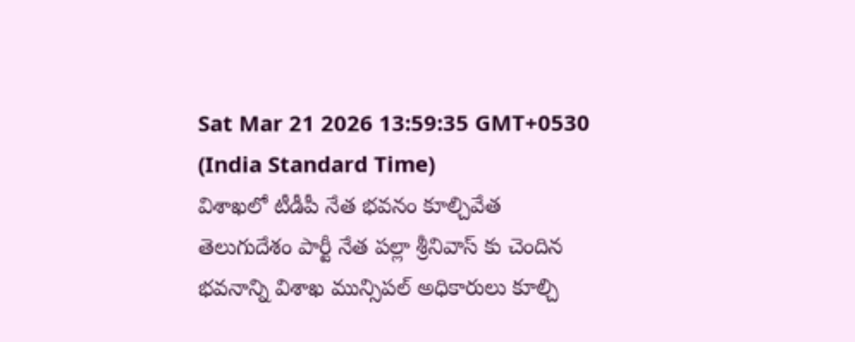Sat Mar 21 2026 13:59:35 GMT+0530 (India Standard Time)
విశాఖలో టీడీపీ నేత భవనం కూల్చివేత
తెలుగుదేశం పార్టీ నేత పల్లా శ్రీనివాస్ కు చెందిన భవనాన్ని విశాఖ మున్సిపల్ అధికారులు కూల్చి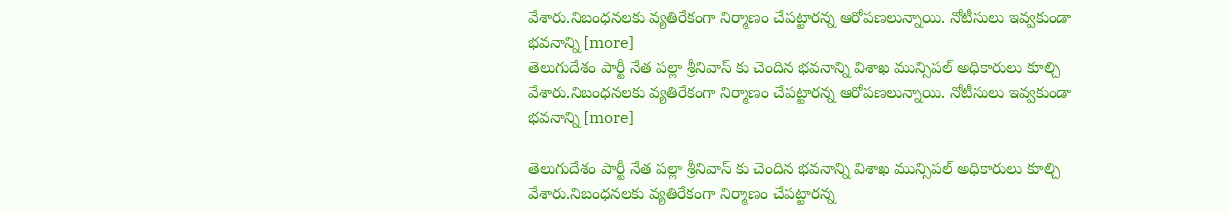వేశారు.నిబంధనలకు వ్యతిరేకంగా నిర్మాణం చేపట్టారన్న ఆరోపణలున్నాయి. నోటీసులు ఇవ్వకుండా భవనాన్ని [more]
తెలుగుదేశం పార్టీ నేత పల్లా శ్రీనివాస్ కు చెందిన భవనాన్ని విశాఖ మున్సిపల్ అధికారులు కూల్చి వేశారు.నిబంధనలకు వ్యతిరేకంగా నిర్మాణం చేపట్టారన్న ఆరోపణలున్నాయి. నోటీసులు ఇవ్వకుండా భవనాన్ని [more]

తెలుగుదేశం పార్టీ నేత పల్లా శ్రీనివాస్ కు చెందిన భవనాన్ని విశాఖ మున్సిపల్ అధికారులు కూల్చి వేశారు.నిబంధనలకు వ్యతిరేకంగా నిర్మాణం చేపట్టారన్న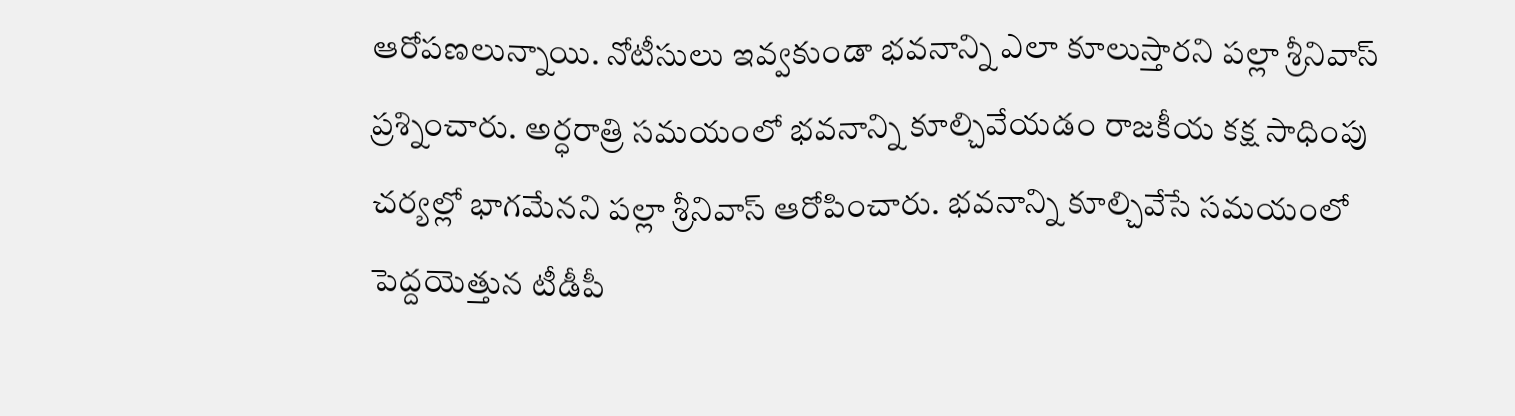ఆరోపణలున్నాయి. నోటీసులు ఇవ్వకుండా భవనాన్ని ఎలా కూలుస్తారని పల్లా శ్రీనివాస్ ప్రశ్నించారు. అర్ధరాత్రి సమయంలో భవనాన్ని కూల్చివేయడం రాజకీయ కక్ష సాధింపు చర్యల్లో భాగమేనని పల్లా శ్రీనివాస్ ఆరోపించారు. భవనాన్ని కూల్చివేసే సమయంలో పెద్దయెత్తున టీడీపీ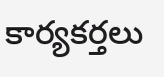కార్యకర్తలు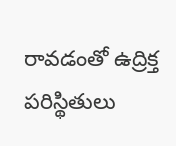రావడంతో ఉద్రిక్త పరిస్థితులు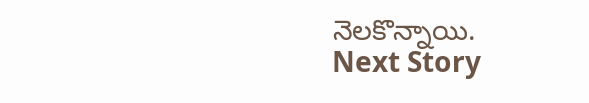నెలకొన్నాయి.
Next Story